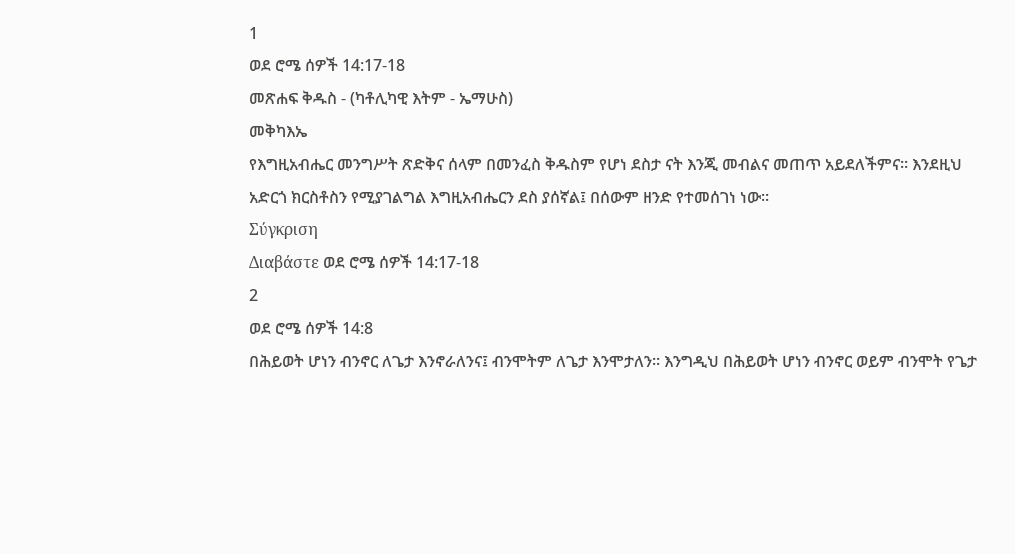1
ወደ ሮሜ ሰዎች 14:17-18
መጽሐፍ ቅዱስ - (ካቶሊካዊ እትም - ኤማሁስ)
መቅካእኤ
የእግዚአብሔር መንግሥት ጽድቅና ሰላም በመንፈስ ቅዱስም የሆነ ደስታ ናት እንጂ መብልና መጠጥ አይደለችምና። እንደዚህ አድርጎ ክርስቶስን የሚያገልግል እግዚአብሔርን ደስ ያሰኛል፤ በሰውም ዘንድ የተመሰገነ ነው።
Σύγκριση
Διαβάστε ወደ ሮሜ ሰዎች 14:17-18
2
ወደ ሮሜ ሰዎች 14:8
በሕይወት ሆነን ብንኖር ለጌታ እንኖራለንና፤ ብንሞትም ለጌታ እንሞታለን። እንግዲህ በሕይወት ሆነን ብንኖር ወይም ብንሞት የጌታ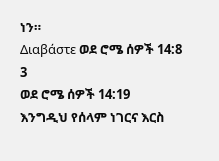ነን።
Διαβάστε ወደ ሮሜ ሰዎች 14:8
3
ወደ ሮሜ ሰዎች 14:19
እንግዲህ የሰላም ነገርና እርስ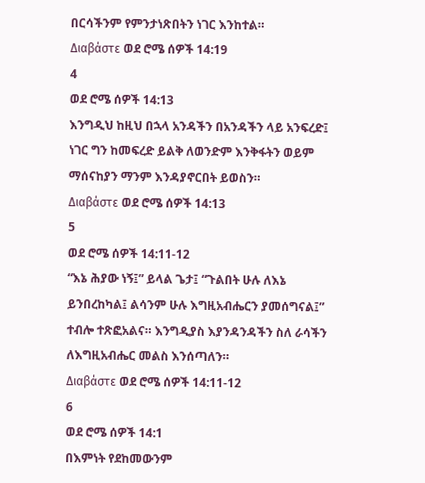በርሳችንም የምንታነጽበትን ነገር እንከተል።
Διαβάστε ወደ ሮሜ ሰዎች 14:19
4
ወደ ሮሜ ሰዎች 14:13
እንግዲህ ከዚህ በኋላ አንዳችን በአንዳችን ላይ አንፍረድ፤ ነገር ግን ከመፍረድ ይልቅ ለወንድም እንቅፋትን ወይም ማሰናከያን ማንም እንዳያኖርበት ይወስን።
Διαβάστε ወደ ሮሜ ሰዎች 14:13
5
ወደ ሮሜ ሰዎች 14:11-12
“እኔ ሕያው ነኝ፤” ይላል ጌታ፤ “ጉልበት ሁሉ ለእኔ ይንበረከካል፤ ልሳንም ሁሉ እግዚአብሔርን ያመሰግናል፤” ተብሎ ተጽፎአልና። እንግዲያስ እያንዳንዳችን ስለ ራሳችን ለእግዚአብሔር መልስ እንሰጣለን።
Διαβάστε ወደ ሮሜ ሰዎች 14:11-12
6
ወደ ሮሜ ሰዎች 14:1
በእምነት የደከመውንም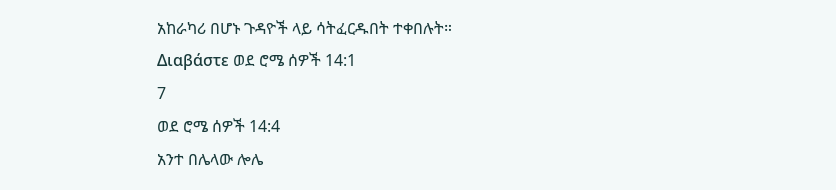አከራካሪ በሆኑ ጉዳዮች ላይ ሳትፈርዱበት ተቀበሉት።
Διαβάστε ወደ ሮሜ ሰዎች 14:1
7
ወደ ሮሜ ሰዎች 14:4
አንተ በሌላው ሎሌ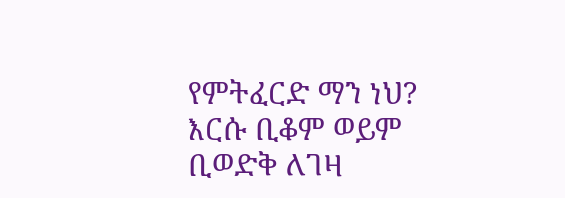የምትፈርድ ማን ነህ? እርሱ ቢቆም ወይም ቢወድቅ ለገዛ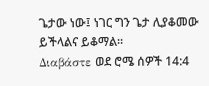ጌታው ነው፤ ነገር ግን ጌታ ሊያቆመው ይችላልና ይቆማል።
Διαβάστε ወደ ሮሜ ሰዎች 14:4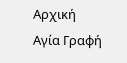Αρχική
Αγία Γραφή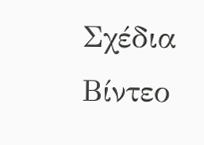Σχέδια
Βίντεο